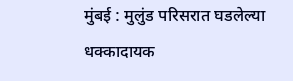मुंबई : मुलुंड परिसरात घडलेल्या धक्कादायक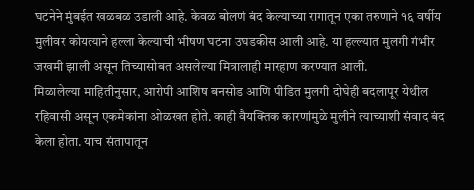घटनेने मुंबईत खळबळ उडाली आहे. केवळ बोलणं बंद केल्याच्या रागातून एका तरुणाने १६ वर्षीय मुलीवर कोयत्याने हल्ला केल्याची भीषण घटना उघडकीस आली आहे. या हल्ल्यात मुलगी गंभीर जखमी झाली असून तिच्यासोबत असलेल्या मित्रालाही मारहाण करण्यात आली.
मिळालेल्या माहितीनुसार, आरोपी आशिष बनसोड आणि पीडित मुलगी दोघेही बदलापूर येथील रहिवासी असून एकमेकांना ओळखत होते. काही वैयक्तिक कारणांमुळे मुलीने त्याच्याशी संवाद बंद केला होता. याच संतापातून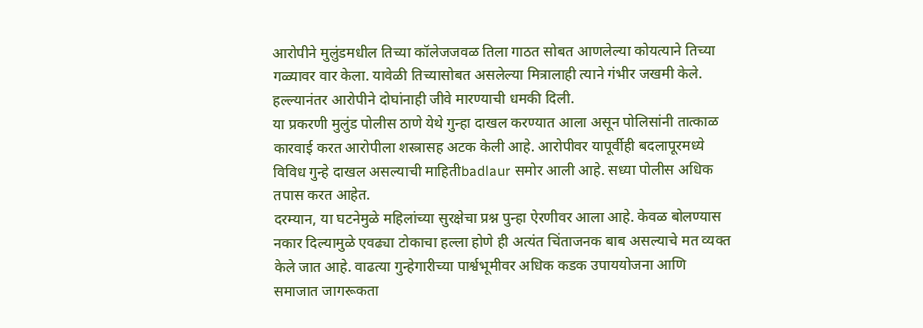आरोपीने मुलुंडमधील तिच्या कॉलेजजवळ तिला गाठत सोबत आणलेल्या कोयत्याने तिच्या गळ्यावर वार केला. यावेळी तिच्यासोबत असलेल्या मित्रालाही त्याने गंभीर जखमी केले. हल्ल्यानंतर आरोपीने दोघांनाही जीवे मारण्याची धमकी दिली.
या प्रकरणी मुलुंड पोलीस ठाणे येथे गुन्हा दाखल करण्यात आला असून पोलिसांनी तात्काळ कारवाई करत आरोपीला शस्त्रासह अटक केली आहे. आरोपीवर यापूर्वीही बदलापूरमध्ये विविध गुन्हे दाखल असल्याची माहितीbadlaur समोर आली आहे. सध्या पोलीस अधिक तपास करत आहेत.
दरम्यान, या घटनेमुळे महिलांच्या सुरक्षेचा प्रश्न पुन्हा ऐरणीवर आला आहे. केवळ बोलण्यास नकार दिल्यामुळे एवढ्या टोकाचा हल्ला होणे ही अत्यंत चिंताजनक बाब असल्याचे मत व्यक्त केले जात आहे. वाढत्या गुन्हेगारीच्या पार्श्वभूमीवर अधिक कडक उपाययोजना आणि समाजात जागरूकता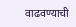वाढवण्याची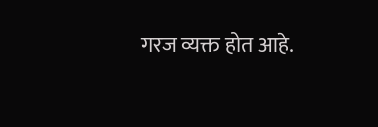गरज व्यक्त होत आहे.